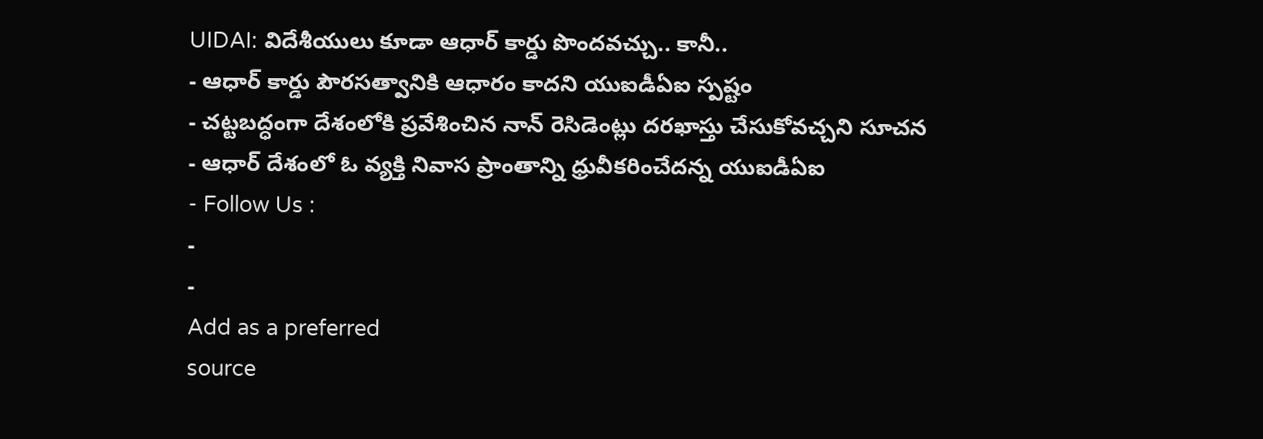UIDAI: విదేశీయులు కూడా ఆధార్ కార్డు పొందవచ్చు.. కానీ..
- ఆధార్ కార్డు పౌరసత్వానికి ఆధారం కాదని యుఐడీఏఐ స్పష్టం
- చట్టబద్ధంగా దేశంలోకి ప్రవేశించిన నాన్ రెసిడెంట్లు దరఖాస్తు చేసుకోవచ్చని సూచన
- ఆధార్ దేశంలో ఓ వ్యక్తి నివాస ప్రాంతాన్ని ధ్రువీకరించేదన్న యుఐడీఏఐ
- Follow Us :
-
-
Add as a preferred
source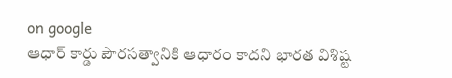on google
ఆధార్ కార్డు పౌరసత్వానికి ఆధారం కాదని భారత విశిష్ట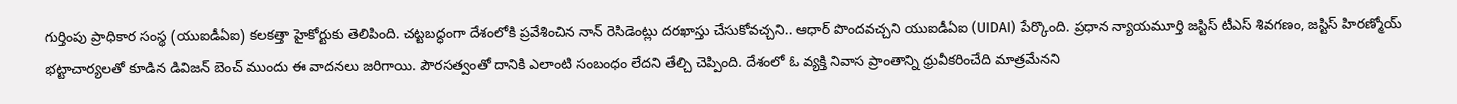గుర్తింపు ప్రాధికార సంస్థ (యుఐడీఏఐ) కలకత్తా హైకోర్టుకు తెలిపింది. చట్టబద్ధంగా దేశంలోకి ప్రవేశించిన నాన్ రెసిడెంట్లు దరఖాస్తు చేసుకోవచ్చని.. ఆధార్ పొందవచ్చని యుఐడీఏఐ (UIDAI) పేర్కొంది. ప్రధాన న్యాయమూర్తి జస్టిస్ టీఎస్ శివగణం, జస్టిస్ హిరణ్మోయ్ భట్టాచార్యలతో కూడిన డివిజన్ బెంచ్ ముందు ఈ వాదనలు జరిగాయి. పౌరసత్వంతో దానికి ఎలాంటి సంబంధం లేదని తేల్చి చెప్పింది. దేశంలో ఓ వ్యక్తి నివాస ప్రాంతాన్ని ధ్రువీకరించేది మాత్రమేనని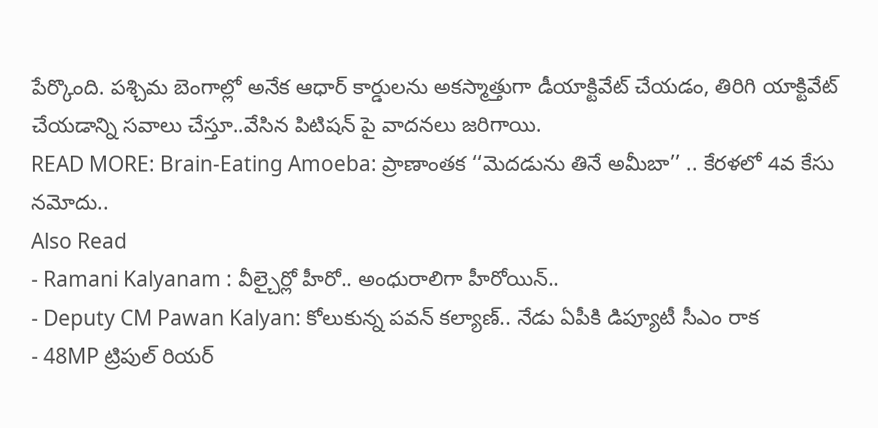పేర్కొంది. పశ్చిమ బెంగాల్లో అనేక ఆధార్ కార్డులను అకస్మాత్తుగా డీయాక్టివేట్ చేయడం, తిరిగి యాక్టివేట్ చేయడాన్ని సవాలు చేస్తూ..వేసిన పిటిషన్ పై వాదనలు జరిగాయి.
READ MORE: Brain-Eating Amoeba: ప్రాణాంతక ‘‘మెదడును తినే అమీబా’’ .. కేరళలో 4వ కేసు నమోదు..
Also Read
- Ramani Kalyanam : వీల్చైర్లో హీరో.. అంధురాలిగా హీరోయిన్..
- Deputy CM Pawan Kalyan: కోలుకున్న పవన్ కల్యాణ్.. నేడు ఏపీకి డిప్యూటీ సీఎం రాక
- 48MP ట్రిపుల్ రియర్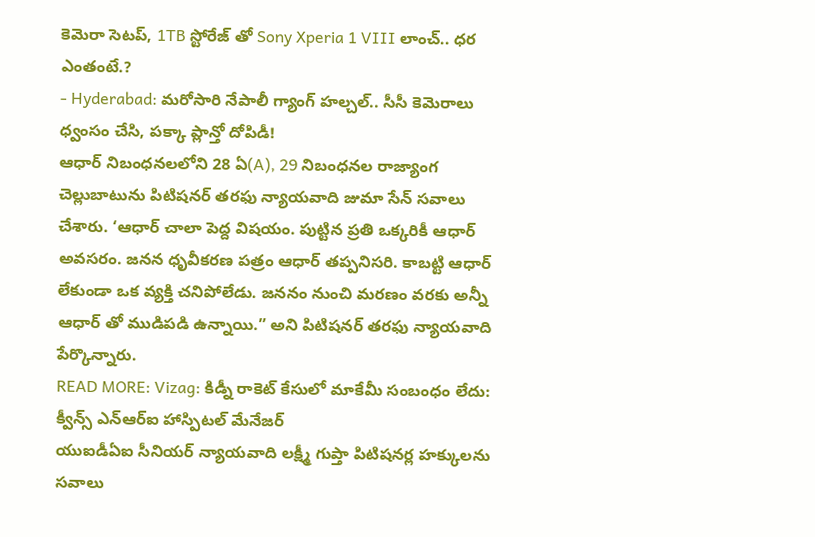కెమెరా సెటప్, 1TB స్టోరేజ్ తో Sony Xperia 1 VIII లాంచ్.. ధర ఎంతంటే.?
- Hyderabad: మరోసారి నేపాలీ గ్యాంగ్ హల్చల్.. సీసీ కెమెరాలు ధ్వంసం చేసి, పక్కా ప్లాన్తో దోపిడీ!
ఆధార్ నిబంధనలలోని 28 ఏ(A), 29 నిబంధనల రాజ్యాంగ చెల్లుబాటును పిటిషనర్ తరఫు న్యాయవాది జుమా సేన్ సవాలు చేశారు. ‘ఆధార్ చాలా పెద్ద విషయం. పుట్టిన ప్రతి ఒక్కరికీ ఆధార్ అవసరం. జనన ధృవీకరణ పత్రం ఆధార్ తప్పనిసరి. కాబట్టి ఆధార్ లేకుండా ఒక వ్యక్తి చనిపోలేడు. జననం నుంచి మరణం వరకు అన్నీ ఆధార్ తో ముడిపడి ఉన్నాయి.” అని పిటిషనర్ తరఫు న్యాయవాది పేర్కొన్నారు.
READ MORE: Vizag: కిడ్నీ రాకెట్ కేసులో మాకేమీ సంబంధం లేదు: క్వీన్స్ ఎన్ఆర్ఐ హాస్పిటల్ మేనేజర్
యుఐడీఏఐ సీనియర్ న్యాయవాది లక్ష్మీ గుప్తా పిటిషనర్ల హక్కులను సవాలు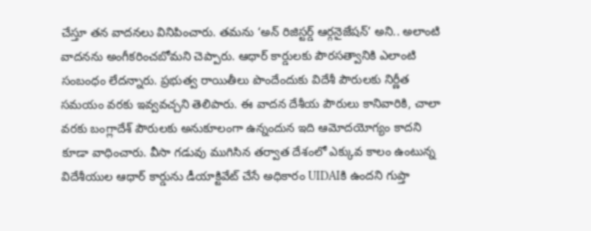చేస్తూ తన వాదనలు వినిపించారు. తమను ‘అన్ రిజిస్టర్డ్ ఆర్గనైజేషన్’ అని.. అలాంటి వాదనను అంగీకరించబోమని చెప్పారు. ఆధార్ కార్డులకు పౌరసత్వానికి ఎలాంటి సంబంధం లేదన్నారు. ప్రభుత్వ రాయితీలు పొందేందుకు విదేశీ పౌరులకు నిర్ణీత సమయం వరకు ఇవ్వవచ్చని తెలిపారు. ఈ వాదన దేశీయ పౌరులు కానివారికి, చాలా వరకు బంగ్లాదేశ్ పౌరులకు అనుకూలంగా ఉన్నందున ఇది ఆమోదయోగ్యం కాదని కూడా వాధించారు. వీసా గడువు ముగిసిన తర్వాత దేశంలో ఎక్కువ కాలం ఉంటున్న విదేశీయుల ఆధార్ కార్డును డీయాక్టివేట్ చేసే అధికారం UIDAIకి ఉందని గుప్తా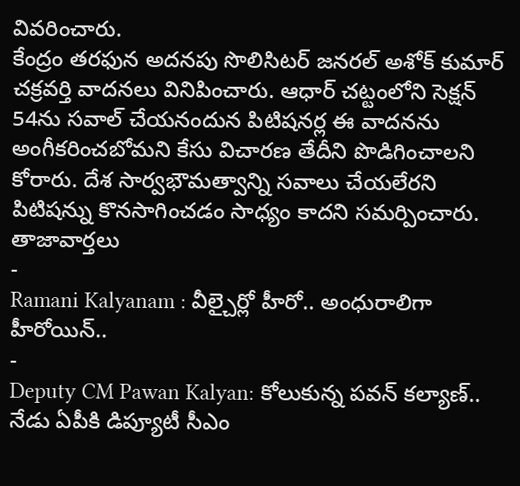వివరించారు.
కేంద్రం తరఫున అదనపు సొలిసిటర్ జనరల్ అశోక్ కుమార్ చక్రవర్తి వాదనలు వినిపించారు. ఆధార్ చట్టంలోని సెక్షన్ 54ను సవాల్ చేయనందున పిటిషనర్ల ఈ వాదనను అంగీకరించబోమని కేసు విచారణ తేదీని పొడిగించాలని కోరారు. దేశ సార్వభౌమత్వాన్ని సవాలు చేయలేరని పిటిషన్ను కొనసాగించడం సాధ్యం కాదని సమర్పించారు.
తాజావార్తలు
-
Ramani Kalyanam : వీల్చైర్లో హీరో.. అంధురాలిగా హీరోయిన్..
-
Deputy CM Pawan Kalyan: కోలుకున్న పవన్ కల్యాణ్.. నేడు ఏపీకి డిప్యూటీ సీఎం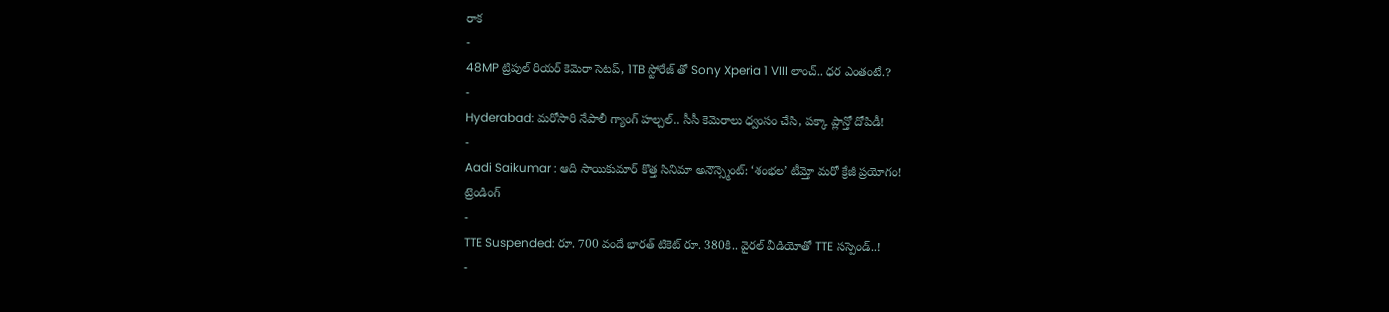రాక
-
48MP ట్రిపుల్ రియర్ కెమెరా సెటప్, 1TB స్టోరేజ్ తో Sony Xperia 1 VIII లాంచ్.. ధర ఎంతంటే.?
-
Hyderabad: మరోసారి నేపాలీ గ్యాంగ్ హల్చల్.. సీసీ కెమెరాలు ధ్వంసం చేసి, పక్కా ప్లాన్తో దోపిడీ!
-
Aadi Saikumar : ఆది సాయికుమార్ కొత్త సినిమా అనౌన్స్మెంట్: ‘శంభల’ టీమ్తో మరో క్రేజీ ప్రయోగం!
ట్రెండింగ్
-
TTE Suspended: రూ. 700 వందే భారత్ టికెట్ రూ. 380కి.. వైరల్ వీడియోతో TTE సస్పెండ్..!
-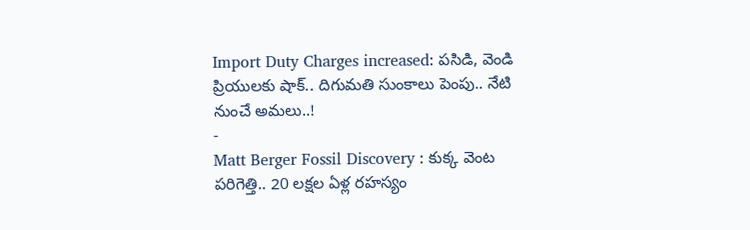Import Duty Charges increased: పసిడి, వెండి ప్రియులకు షాక్.. దిగుమతి సుంకాలు పెంపు.. నేటి నుంచే అమలు..!
-
Matt Berger Fossil Discovery : కుక్క వెంట పరిగెత్తి.. 20 లక్షల ఏళ్ల రహస్యం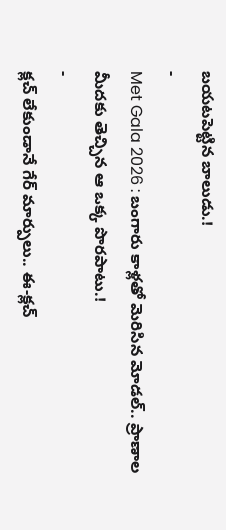బయటపెట్టిన బాలుడు.!
-
Met Gala 2026 : బంగారు కాళ్లతో మెరిసిన మోడల్.. ప్రాణాల మీదకు తెచ్చిన ఆ ఒక్క పొరపాటు.!
-
క్లచ్ లేకుండానే గేర్ మార్పులు.. ఈ-క్లచ్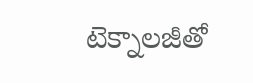టెక్నాలజీతో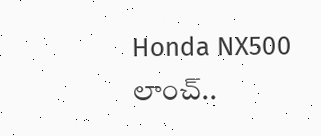Honda NX500 లాంచ్..